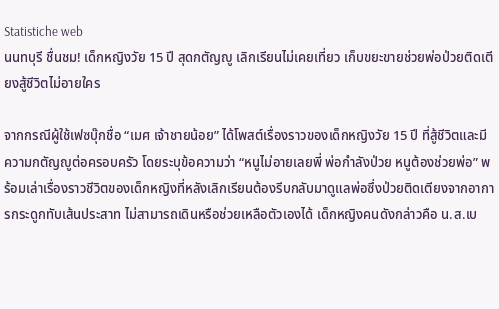Statistiche web
นนทบุรี ชื่นชม! เด็กหญิงวัย 15 ปี สุดกตัญญู เลิกเรียนไม่เคยเที่ยว เก็บขยะขายช่วยพ่อป่วยติดเตียงสู้ชีวิตไม่อายใคร

จากกรณีผู้ใช้เฟซบุ๊กชื่อ “เมศ เจ้าชายน้อย” ได้โพสต์เรื่องราวของเด็กหญิงวัย 15 ปี ที่สู้ชีวิตและมีความกตัญญูต่อครอบครัว โดยระบุข้อความว่า “หนูไม่อายเลยพี่ พ่อกำลังป่วย หนูต้องช่วยพ่อ” พร้อมเล่าเรื่องราวชีวิตของเด็กหญิงที่หลังเลิกเรียนต้องรีบกลับมาดูแลพ่อซึ่งป่วยติดเตียงจากอาการกระดูกทับเส้นประสาท ไม่สามารถเดินหรือช่วยเหลือตัวเองได้ เด็กหญิงคนดังกล่าวคือ น.ส.เบ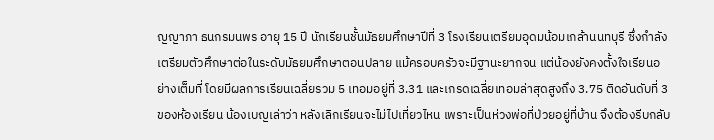ญญาภา ธนกรมนพร อายุ 15 ปี นักเรียนชั้นมัธยมศึกษาปีที่ 3 โรงเรียนเตรียมอุดมน้อมเกล้านนทบุรี ซึ่งกำลังเตรียมตัวศึกษาต่อในระดับมัธยมศึกษาตอนปลาย แม้ครอบครัวจะมีฐานะยากจน แต่น้องยังคงตั้งใจเรียนอย่างเต็มที่ โดยมีผลการเรียนเฉลี่ยรวม 5 เทอมอยู่ที่ 3.31 และเกรดเฉลี่ยเทอมล่าสุดสูงถึง 3.75 ติดอันดับที่ 3 ของห้องเรียน น้องเบญเล่าว่า หลังเลิกเรียนจะไม่ไปเที่ยวไหน เพราะเป็นห่วงพ่อที่ป่วยอยู่ที่บ้าน จึงต้องรีบกลับ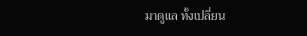มาดูแล ทั้งเปลี่ยน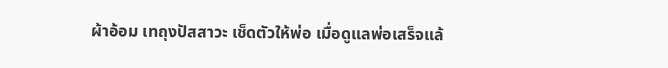ผ้าอ้อม เทถุงปัสสาวะ เช็ดตัวให้พ่อ เมื่อดูแลพ่อเสร็จแล้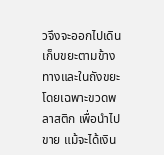วจึงจะออกไปเดินเก็บขยะตามข้างทางและในถังขยะ โดยเฉพาะขวดพลาสติก เพื่อนำไปขาย แม้จะได้เงิน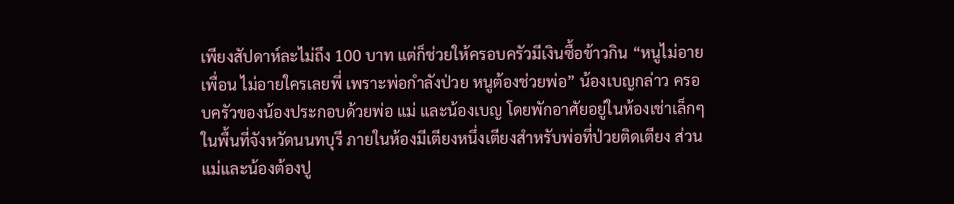เพียงสัปดาห์ละไม่ถึง 100 บาท แต่ก็ช่วยให้ครอบครัวมีเงินซื้อข้าวกิน “หนูไม่อายเพื่อน ไม่อายใครเลยพี่ เพราะพ่อกำลังป่วย หนูต้องช่วยพ่อ” น้องเบญกล่าว ครอบครัวของน้องประกอบด้วยพ่อ แม่ และน้องเบญ โดยพักอาศัยอยู่ในห้องเช่าเล็กๆ ในพื้นที่จังหวัดนนทบุรี ภายในห้องมีเตียงหนึ่งเตียงสำหรับพ่อที่ป่วยติดเตียง ส่วนแม่และน้องต้องปู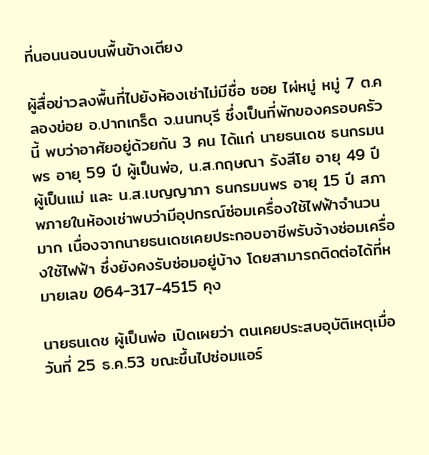ที่นอนนอนบนพื้นข้างเตียง

ผู้สื่อข่าวลงพื้นที่ไปยังห้องเช่าไม่มีชื่อ ซอย ไผ่หมู่ หมู่ 7 ต.คลองข่อย อ.ปากเกร็ด จ.นนทบุรี ซึ่งเป็นที่พักของครอบครัวนี้ พบว่าอาศัยอยู่ด้วยกัน 3 คน ได้แก่ นายธนเดช ธนกรมนพร อายุ 59 ปี ผู้เป็นพ่อ, น.ส.กฤษณา รังสีโย อายุ 49 ปี ผู้เป็นแม่ และ น.ส.เบญญาภา ธนกรมนพร อายุ 15 ปี สภาพภายในห้องเช่าพบว่ามีอุปกรณ์ซ่อมเครื่องใช้ไฟฟ้าจำนวนมาก เนื่องจากนายธนเดชเคยประกอบอาชีพรับจ้างซ่อมเครื่องใช้ไฟฟ้า ซึ่งยังคงรับซ่อมอยู่บ้าง โดยสามารถติดต่อได้ที่หมายเลข 064-317-4515 คุง

นายธนเดช ผู้เป็นพ่อ เปิดเผยว่า ตนเคยประสบอุบัติเหตุเมื่อวันที่ 25 ธ.ค.53 ขณะขึ้นไปซ่อมแอร์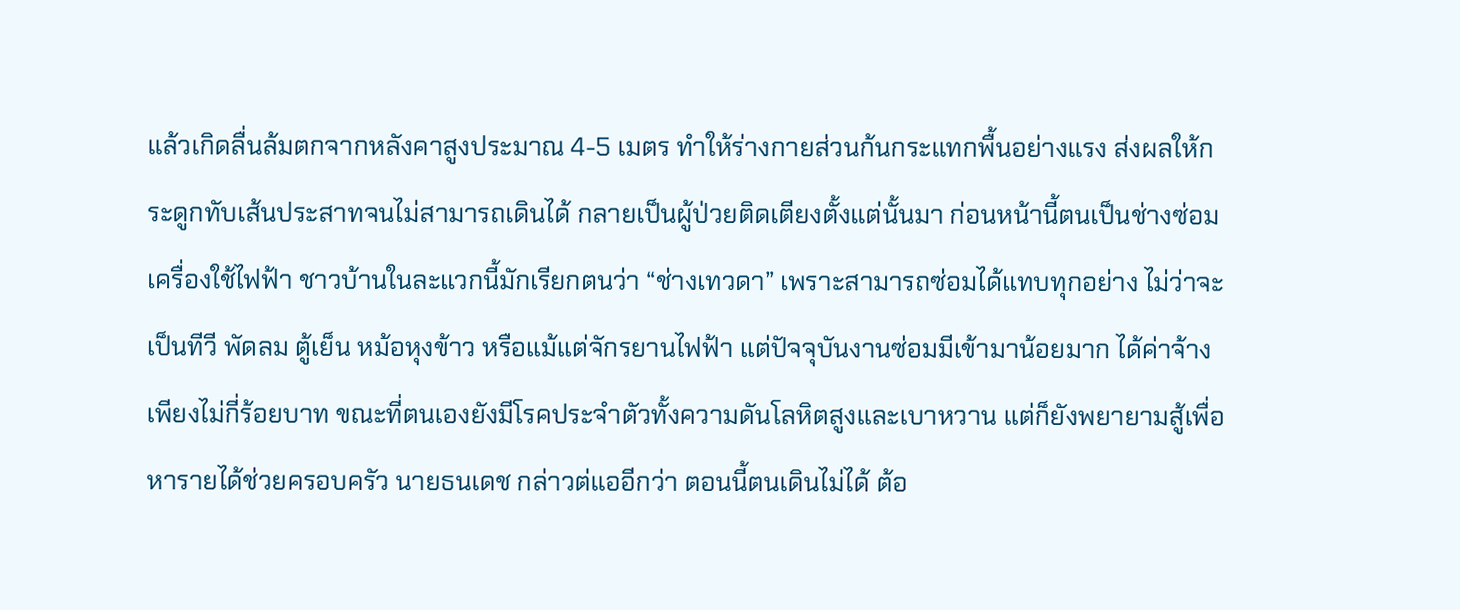แล้วเกิดลื่นล้มตกจากหลังคาสูงประมาณ 4-5 เมตร ทำให้ร่างกายส่วนก้นกระแทกพื้นอย่างแรง ส่งผลให้กระดูกทับเส้นประสาทจนไม่สามารถเดินได้ กลายเป็นผู้ป่วยติดเตียงตั้งแต่นั้นมา ก่อนหน้านี้ตนเป็นช่างซ่อมเครื่องใช้ไฟฟ้า ชาวบ้านในละแวกนี้มักเรียกตนว่า “ช่างเทวดา” เพราะสามารถซ่อมได้แทบทุกอย่าง ไม่ว่าจะเป็นทีวี พัดลม ตู้เย็น หม้อหุงข้าว หรือแม้แต่จักรยานไฟฟ้า แต่ปัจจุบันงานซ่อมมีเข้ามาน้อยมาก ได้ค่าจ้างเพียงไม่กี่ร้อยบาท ขณะที่ตนเองยังมีโรคประจำตัวทั้งความดันโลหิตสูงและเบาหวาน แต่ก็ยังพยายามสู้เพื่อหารายได้ช่วยครอบครัว นายธนเดช กล่าวต่แออีกว่า ตอนนี้ตนเดินไม่ได้ ต้อ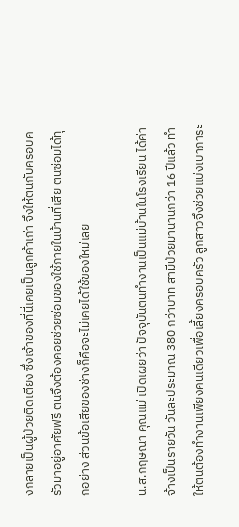งกลายเป็นผู้ป่วยติดเตียง ซึ่งเจ้าของที่นี่เคยเป็นลูกค้าเก่า จึงให้ตนกับครอบครัวมาอยู่อาศัยฟรี ตนจึงต้องคอยช่วยซ่อมของใช้ภายในบ้านที่เสีย ตนซ่อมได้ทุกอย่าง ส่วนข้อเสียของช่างก็คือจะไม่เคยได้ใช้ของใหม่เลย

น.ส.กฤษณา คุณแม่ เปิดเผยว่า ปัจจุบันตนทำงานเป็นแม่บ้านในโรงเรียน ได้ค่าจ้างเป็นรายวัน วันละประมาณ 380 กว่าบาท สามีป่วยมานานกว่า 16 ปีแล้ว ทำให้ตนต้องทำงานเพียงคนเดียวเพื่อเลี้ยงครอบครัว ลูกสาวจึงช่วยแบ่งเบาภาระ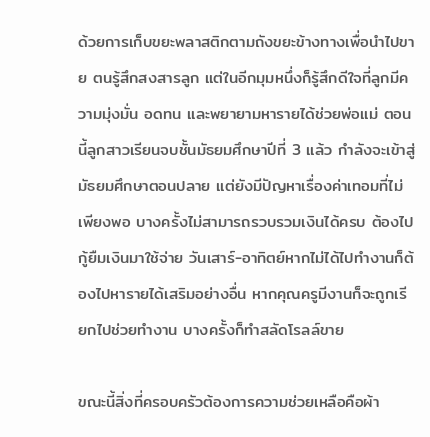ด้วยการเก็บขยะพลาสติกตามถังขยะข้างทางเพื่อนำไปขาย ตนรู้สึกสงสารลูก แต่ในอีกมุมหนึ่งก็รู้สึกดีใจที่ลูกมีความมุ่งมั่น อดทน และพยายามหารายได้ช่วยพ่อแม่ ตอนนี้ลูกสาวเรียนจบชั้นมัธยมศึกษาปีที่ 3 แล้ว กำลังจะเข้าสู่มัธยมศึกษาตอนปลาย แต่ยังมีปัญหาเรื่องค่าเทอมที่ไม่เพียงพอ บางครั้งไม่สามารถรวบรวมเงินได้ครบ ต้องไปกู้ยืมเงินมาใช้จ่าย วันเสาร์-อาทิตย์หากไม่ได้ไปทำงานก็ต้องไปหารายได้เสริมอย่างอื่น หากคุณครูมีงานก็จะถูกเรียกไปช่วยทำงาน บางครั้งก็ทำสลัดโรลล์ขาย

ขณะนี้สิ่งที่ครอบครัวต้องการความช่วยเหลือคือผ้า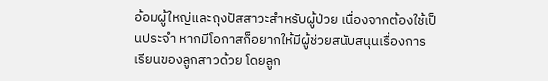อ้อมผู้ใหญ่และถุงปัสสาวะสำหรับผู้ป่วย เนื่องจากต้องใช้เป็นประจำ หากมีโอกาสก็อยากให้มีผู้ช่วยสนับสนุนเรื่องการเรียนของลูกสาวด้วย โดยลูก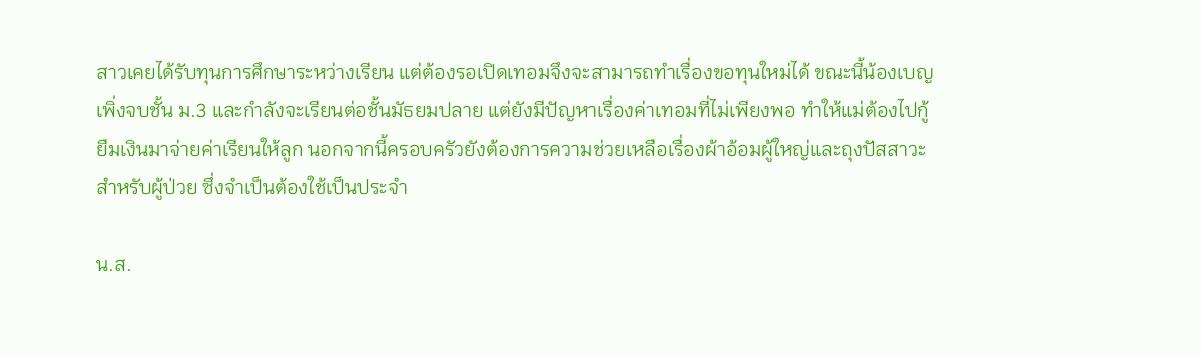สาวเคยได้รับทุนการศึกษาระหว่างเรียน แต่ต้องรอเปิดเทอมจึงจะสามารถทำเรื่องขอทุนใหม่ได้ ขณะนี้น้องเบญเพิ่งจบชั้น ม.3 และกำลังจะเรียนต่อชั้นมัธยมปลาย แต่ยังมีปัญหาเรื่องค่าเทอมที่ไม่เพียงพอ ทำให้แม่ต้องไปกู้ยืมเงินมาจ่ายค่าเรียนให้ลูก นอกจากนี้ครอบครัวยังต้องการความช่วยเหลือเรื่องผ้าอ้อมผู้ใหญ่และถุงปัสสาวะสำหรับผู้ป่วย ซึ่งจำเป็นต้องใช้เป็นประจำ

น.ส.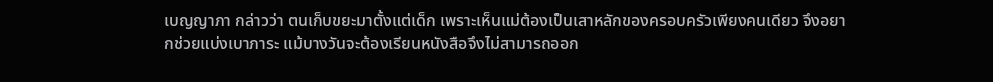เบญญาภา กล่าวว่า ตนเก็บขยะมาตั้งแต่เด็ก เพราะเห็นแม่ต้องเป็นเสาหลักของครอบครัวเพียงคนเดียว จึงอยากช่วยแบ่งเบาภาระ แม้บางวันจะต้องเรียนหนังสือจึงไม่สามารถออก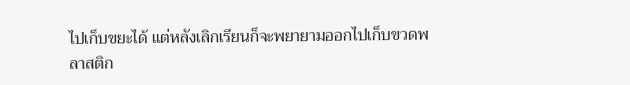ไปเก็บขยะได้ แต่หลังเลิกเรียนก็จะพยายามออกไปเก็บขวดพลาสติก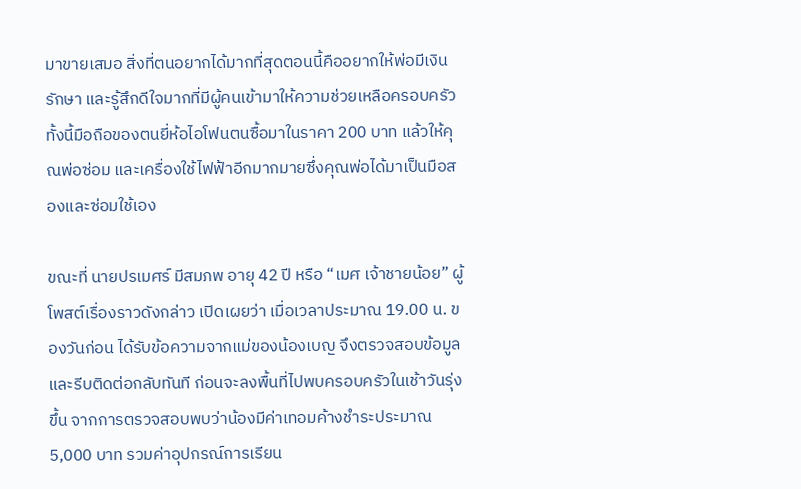มาขายเสมอ สิ่งที่ตนอยากได้มากที่สุดตอนนี้คืออยากให้พ่อมีเงินรักษา และรู้สึกดีใจมากที่มีผู้คนเข้ามาให้ความช่วยเหลือครอบครัว ทั้งนี้มือถือของตนยี่ห้อไอโฟนตนซื้อมาในราคา 200 บาท แล้วให้คุณพ่อซ่อม และเครื่องใช้ไฟฟ้าอีกมากมายซึ่งคุณพ่อได้มาเป็นมือสองและซ่อมใช้เอง

ขณะที่ นายปรเมศร์ มีสมภพ อายุ 42 ปี หรือ “เมศ เจ้าชายน้อย” ผู้โพสต์เรื่องราวดังกล่าว เปิดเผยว่า เมื่อเวลาประมาณ 19.00 น. ของวันก่อน ได้รับข้อความจากแม่ของน้องเบญ จึงตรวจสอบข้อมูลและรีบติดต่อกลับทันที ก่อนจะลงพื้นที่ไปพบครอบครัวในเช้าวันรุ่งขึ้น จากการตรวจสอบพบว่าน้องมีค่าเทอมค้างชำระประมาณ 5,000 บาท รวมค่าอุปกรณ์การเรียน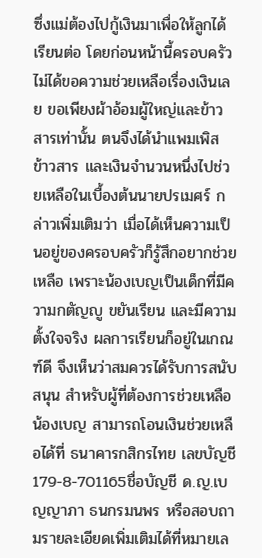ซึ่งแม่ต้องไปกู้เงินมาเพื่อให้ลูกได้เรียนต่อ โดยก่อนหน้านี้ครอบครัวไม่ได้ขอความช่วยเหลือเรื่องเงินเลย ขอเพียงผ้าอ้อมผู้ใหญ่และข้าวสารเท่านั้น ตนจึงได้นำแพมเพิส ข้าวสาร และเงินจำนวนหนึ่งไปช่วยเหลือในเบื้องต้นนายปรเมศร์ กล่าวเพิ่มเติมว่า เมื่อได้เห็นความเป็นอยู่ของครอบครัวก็รู้สึกอยากช่วยเหลือ เพราะน้องเบญเป็นเด็กที่มีความกตัญญู ขยันเรียน และมีความตั้งใจจริง ผลการเรียนก็อยู่ในเกณฑ์ดี จึงเห็นว่าสมควรได้รับการสนับสนุน สำหรับผู้ที่ต้องการช่วยเหลือน้องเบญ สามารถโอนเงินช่วยเหลือได้ที่ ธนาคารกสิกรไทย เลขบัญชี 179-8-701165ชื่อบัญชี ด.ญ.เบญญาภา ธนกรมนพร หรือสอบถามรายละเอียดเพิ่มเติมได้ที่หมายเล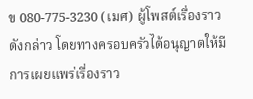ข 080-775-3230 (เมศ) ผู้โพสต์เรื่องราวดังกล่าว โดยทางครอบครัวได้อนุญาตให้มีการเผยแพร่เรื่องราว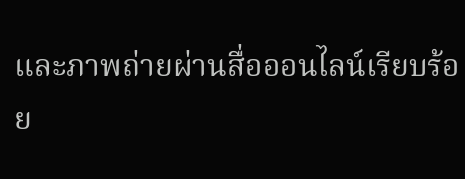และภาพถ่ายผ่านสื่อออนไลน์เรียบร้อย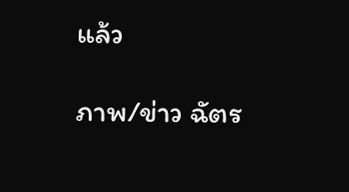แล้ว

ภาพ/ข่าว ฉัตร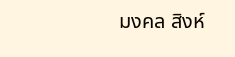มงคล สิงห์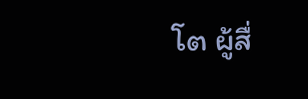โต ผู้สื่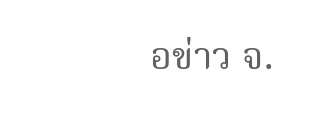อข่าว จ.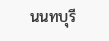นนทบุรี